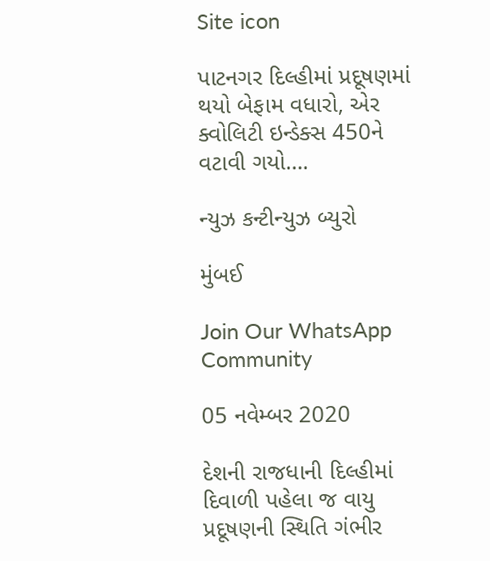Site icon

પાટનગર દિલ્હીમાં પ્રદૂષણમાં થયો બેફામ વધારો, એર ક્વોલિટી ઇન્ડેક્સ 450ને વટાવી ગયો….

ન્યુઝ કન્ટીન્યુઝ બ્યુરો

મુંબઈ

Join Our WhatsApp Community

05 નવેમ્બર 2020

દેશની રાજધાની દિલ્હીમાં દિવાળી પહેલા જ વાયુ પ્રદૂષણની સ્થિતિ ગંભીર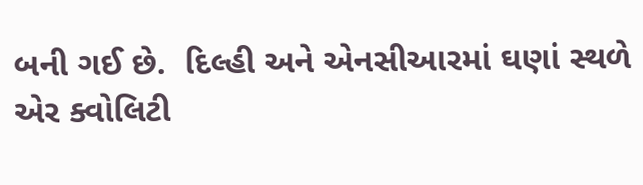બની ગઈ છે.  દિલ્હી અને એનસીઆરમાં ઘણાં સ્થળે એર ક્વોલિટી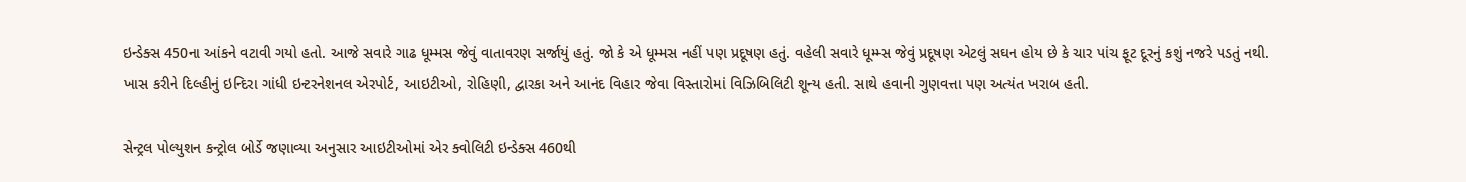ઇન્ડેક્સ 450ના આંકને વટાવી ગયો હતો. આજે સવારે ગાઢ ધૂમ્મસ જેવું વાતાવરણ સર્જાયું હતું. જો કે એ ધૂમ્મસ નહીં પણ પ્રદૂષણ હતું. વહેલી સવારે ધૂમ્મ્સ જેવું પ્રદૂષણ એટલું સઘન હોય છે કે ચાર પાંચ ફૂટ દૂરનું કશું નજરે પડતું નથી. ખાસ કરીને દિલ્હીનું ઇન્દિરા ગાંધી ઇન્ટરનેશનલ એરપોર્ટ, આઇટીઓ, રોહિણી, દ્વારકા અને આનંદ વિહાર જેવા વિસ્તારોમાં વિઝિબિલિટી શૂન્ય હતી. સાથે હવાની ગુણવત્તા પણ અત્યંત ખરાબ હતી.

સેન્ટ્રલ પોલ્યુશન કન્ટ્રોલ બોર્ડે જણાવ્યા અનુસાર આઇટીઓમાં એર ક્વોલિટી ઇન્ડેક્સ 460થી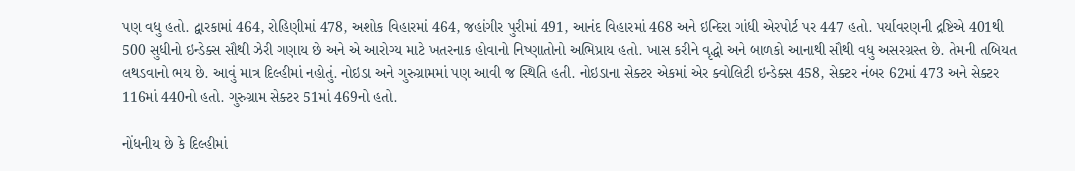પણ વધુ હતો. દ્વારકામાં 464, રોહિણીમાં 478, અશોક વિહારમાં 464, જહાંગીર પુરીમાં 491, આનંદ વિહારમાં 468 અને ઇન્દિરા ગાંધી એરપોર્ટ પર 447 હતો. પર્યાવરણની દ્રષ્ટિએ 401થી 500 સુધીનો ઇન્ડેક્સ સૌથી ઝેરી ગણાય છે અને એ આરોગ્ય માટે ખતરનાક હોવાનો નિષ્ણાતોનો અભિપ્રાય હતો. ખાસ કરીને વૃદ્ધો અને બાળકો આનાથી સૌથી વધુ અસરગ્રસ્ત છે. તેમની તબિયત લથડવાનો ભય છે. આવું માત્ર દિલ્હીમાં નહોતું. નોઇડા અને ગુરુગ્રામમાં પણ આવી જ સ્થિતિ હતી. નોઇડાના સેક્ટર એકમાં એર ક્વોલિટી ઇન્ડેક્સ 458, સેક્ટર નંબર 62માં 473 અને સેક્ટર 116માં 440નો હતો. ગુરુગ્રામ સેક્ટર 51માં 469નો હતો.

નોંધનીય છે કે દિલ્હીમાં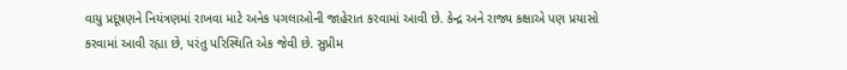વાયુ પ્રદૂષણને નિયંત્રણમાં રાખવા માટે અનેક પગલાઓની જાહેરાત કરવામાં આવી છે. કેન્દ્ર અને રાજ્ય કક્ષાએ પણ પ્રયાસો કરવામાં આવી રહ્યા છે, પરંતુ પરિસ્થિતિ એક જેવી છે. સુપ્રીમ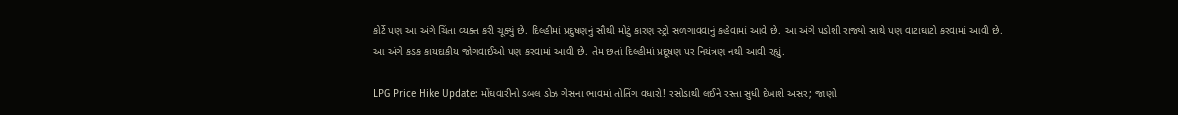કોર્ટે પણ આ અંગે ચિંતા વ્યક્ત કરી ચૂક્યું છે. દિલ્હીમાં પ્રદુષણનું સૌથી મોટું કારણ સ્ટ્રો સળગાવવાનું કહેવામાં આવે છે. આ અંગે પડોશી રાજ્યો સાથે પણ વાટાઘાટો કરવામાં આવી છે. આ અંગે કડક કાયદાકીય જોગવાઈઓ પણ કરવામાં આવી છે. તેમ છતાં દિલ્હીમાં પ્રદૂષણ પર નિયંત્રણ નથી આવી રહ્યું.

LPG Price Hike Update: મોંઘવારીનો ડબલ ડોઝ ગેસના ભાવમાં તોતિંગ વધારો! રસોડાથી લઈને રસ્તા સુધી દેખાશે અસર; જાણો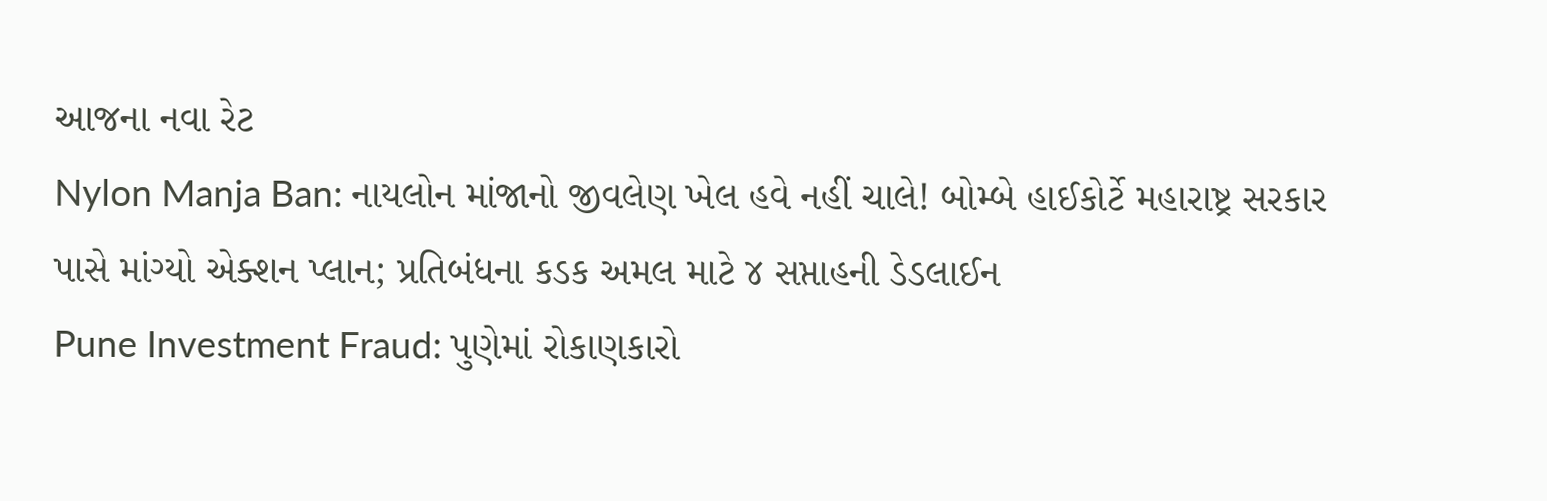આજના નવા રેટ
Nylon Manja Ban: નાયલોન માંજાનો જીવલેણ ખેલ હવે નહીં ચાલે! બોમ્બે હાઈકોર્ટે મહારાષ્ટ્ર સરકાર પાસે માંગ્યો એક્શન પ્લાન; પ્રતિબંધના કડક અમલ માટે ૪ સપ્તાહની ડેડલાઈન
Pune Investment Fraud: પુણેમાં રોકાણકારો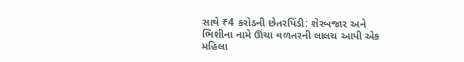સાથે ₹4 કરોડની છેતરપિંડી: શેરબજાર અને ભિશીના નામે ઊંચા વળતરની લાલચ આપી એક મહિલા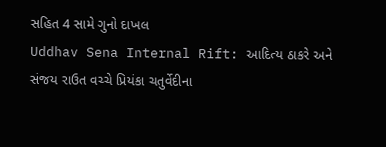સહિત 4 સામે ગુનો દાખલ
Uddhav Sena Internal Rift: આદિત્ય ઠાકરે અને સંજય રાઉત વચ્ચે પ્રિયંકા ચતુર્વેદીના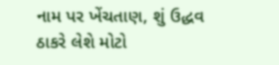નામ પર ખેંચતાણ, શું ઉદ્ધવ ઠાકરે લેશે મોટો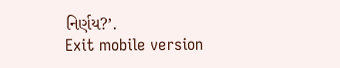નિર્ણય?’.
Exit mobile version